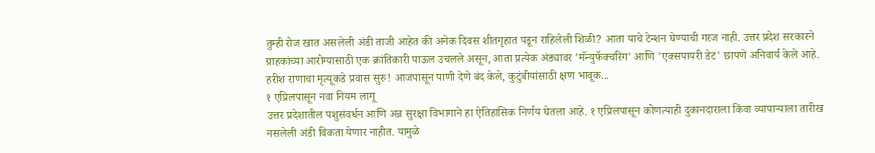तुम्ही रोज खात असलेली अंडी ताजी आहेत की अनेक दिवस शीतगृहात पडून राहिलेली शिळी? आता याचे टेन्शन घेण्याची गरज नाही. उत्तर प्रदेश सरकारने ग्राहकांच्या आरोग्यासाठी एक क्रांतिकारी पाऊल उचलले असून, आता प्रत्येक अंड्यावर 'मॅन्युफॅक्चरिंग' आणि 'एक्सपायरी डेट' छापणे अनिवार्य केले आहे.
हरीश राणाचा मृत्यूकडे प्रवास सुरु! आजपासून पाणी देणे बंद केले, कुटुंबीयांसाठी क्षण भावूक...
१ एप्रिलपासून नवा नियम लागू
उत्तर प्रदेशातील पशुसंवर्धन आणि अन्न सुरक्षा विभागाने हा ऐतिहासिक निर्णय घेतला आहे. १ एप्रिलपासून कोणत्याही दुकानदाराला किंवा व्यापाऱ्याला तारीख नसलेली अंडी विकता येणार नाहीत. यामुळे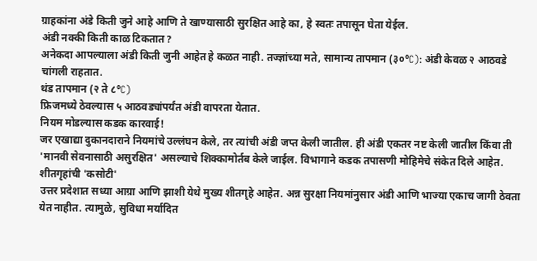ग्राहकांना अंडे किती जुने आहे आणि ते खाण्यासाठी सुरक्षित आहे का, हे स्वतः तपासून घेता येईल.
अंडी नक्की किती काळ टिकतात?
अनेकदा आपल्याला अंडी किती जुनी आहेत हे कळत नाही. तज्ज्ञांच्या मते, सामान्य तापमान (३०°C): अंडी केवळ २ आठवडे चांगली राहतात.
थंड तापमान (२ ते ८°C)
फ्रिजमध्ये ठेवल्यास ५ आठवड्यांपर्यंत अंडी वापरता येतात.
नियम मोडल्यास कडक कारवाई!
जर एखाद्या दुकानदाराने नियमांचे उल्लंघन केले, तर त्यांची अंडी जप्त केली जातील. ही अंडी एकतर नष्ट केली जातील किंवा ती 'मानवी सेवनासाठी असुरक्षित' असल्याचे शिक्कामोर्तब केले जाईल. विभागाने कडक तपासणी मोहिमेचे संकेत दिले आहेत.
शीतगृहांची 'कसोटी'
उत्तर प्रदेशात सध्या आग्रा आणि झाशी येथे मुख्य शीतगृहे आहेत. अन्न सुरक्षा नियमांनुसार अंडी आणि भाज्या एकाच जागी ठेवता येत नाहीत. त्यामुळे, सुविधा मर्यादित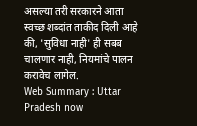असल्या तरी सरकारने आता स्वच्छ शब्दांत ताकीद दिली आहे की, 'सुविधा नाही' ही सबब चालणार नाही, नियमांचे पालन करावेच लागेल.
Web Summary : Uttar Pradesh now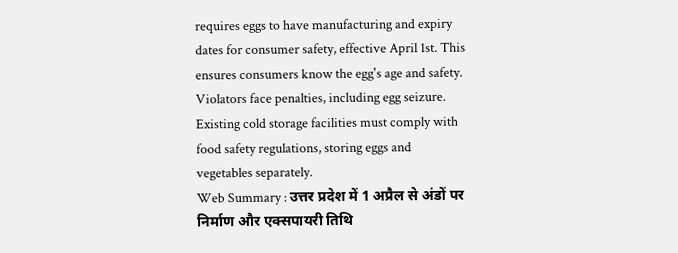requires eggs to have manufacturing and expiry dates for consumer safety, effective April 1st. This ensures consumers know the egg's age and safety. Violators face penalties, including egg seizure. Existing cold storage facilities must comply with food safety regulations, storing eggs and vegetables separately.
Web Summary : उत्तर प्रदेश में 1 अप्रैल से अंडों पर निर्माण और एक्सपायरी तिथि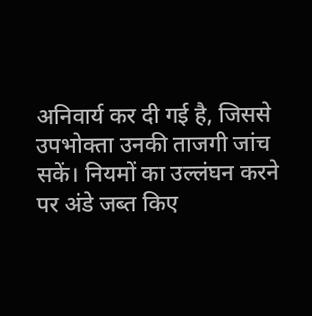अनिवार्य कर दी गई है, जिससे उपभोक्ता उनकी ताजगी जांच सकें। नियमों का उल्लंघन करने पर अंडे जब्त किए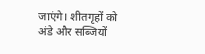जाएंगे। शीतगृहों को अंडे और सब्जियों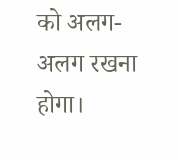को अलग-अलग रखना होगा।